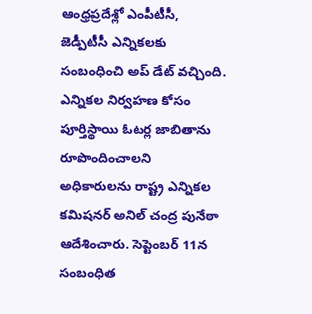ఆంధ్రప్రదేశ్లో ఎంపీటీసీ, జెడ్పీటీసీ ఎన్నికలకు సంబంధించి అప్ డేట్ వచ్చింది. ఎన్నికల నిర్వహణ కోసం పూర్తిస్థాయి ఓటర్ల జాబితాను రూపొందించాలని అధికారులను రాష్ట్ర ఎన్నికల కమిషనర్ అనిల్ చంద్ర పునేఠా ఆదేశించారు. సెప్టెంబర్ 11న సంబంధిత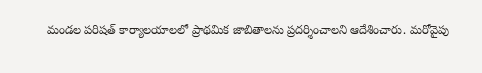మండల పరిషత్ కార్యాలయాలలో ప్రాథమిక జాబితాలను ప్రదర్శించాలని ఆదేశించారు. మరోవైపు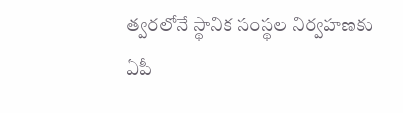త్వరలోనే స్థానిక సంస్థల నిర్వహణకు ఏపీ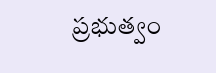ప్రభుత్వం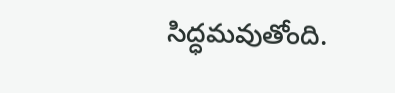సిద్ధమవుతోంది.